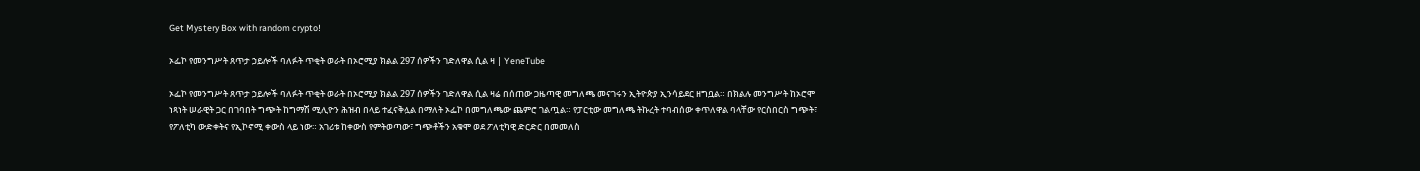Get Mystery Box with random crypto!

ኦፌኮ የመንግሥት ጸጥታ ኃይሎች ባለፉት ጥቂት ወራት በኦሮሚያ ክልል 297 ሰዎችን ገድለዋል ሲል ዛ | YeneTube

ኦፌኮ የመንግሥት ጸጥታ ኃይሎች ባለፉት ጥቂት ወራት በኦሮሚያ ክልል 297 ሰዎችን ገድለዋል ሲል ዛሬ በሰጠው ጋዜጣዊ መግለጫ መናገሩን ኢትዮጵያ ኢንሳይደር ዘግቧል። በክልሉ መንግሥት ከኦሮሞ ነጻነት ሠራዊት ጋር በገባበት ግጭት ከግማሽ ሚሊዮን ሕዝብ በላይ ተፈናቅሏል በማለት ኦፌኮ በመግለጫው ጨምሮ ገልጧል። የፓርቲው መግለጫ ትኩረት ተባብሰው ቀጥለዋል ባላቸው የርስበርስ ግጭት፣ የፖለቲካ ውድቀትና የኢኮኖሚ ቀውስ ላይ ነው። አገሪቱ ከቀውስ የምትወጣው፣ ግጭቶችን አቁሞ ወደ ፖለቲካዊ ድርድር በመመለስ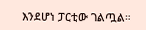እንደሆነ ፓርቲው ገልጧል።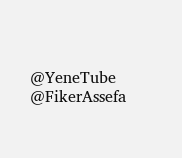@YeneTube @FikerAssefa